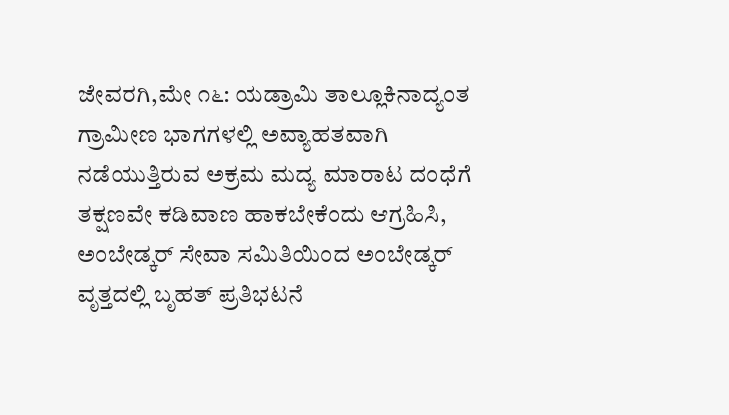ಜೇವರಗಿ,ಮೇ ೧೬: ಯಡ್ರಾಮಿ ತಾಲ್ಲೂಕಿನಾದ್ಯಂತ ಗ್ರಾಮೀಣ ಭಾಗಗಳಲ್ಲಿ ಅವ್ಯಾಹತವಾಗಿ ನಡೆಯುತ್ತಿರುವ ಅಕ್ರಮ ಮದ್ಯ ಮಾರಾಟ ದಂಧೆಗೆ ತಕ್ಷಣವೇ ಕಡಿವಾಣ ಹಾಕಬೇಕೆಂದು ಆಗ್ರಹಿಸಿ, ಅಂಬೇಡ್ಕರ್ ಸೇವಾ ಸಮಿತಿಯಿಂದ ಅಂಬೇಡ್ಕರ್ ವೃತ್ತದಲ್ಲಿ ಬೃಹತ್ ಪ್ರತಿಭಟನೆ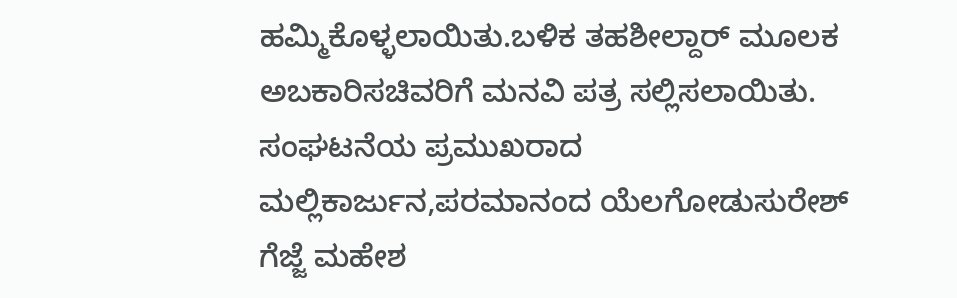ಹಮ್ಮಿಕೊಳ್ಳಲಾಯಿತು.ಬಳಿಕ ತಹಶೀಲ್ದಾರ್ ಮೂಲಕ ಅಬಕಾರಿಸಚಿವರಿಗೆ ಮನವಿ ಪತ್ರ ಸಲ್ಲಿಸಲಾಯಿತು.
ಸಂಘಟನೆಯ ಪ್ರಮುಖರಾದ ಮಲ್ಲಿಕಾರ್ಜುನ,ಪರಮಾನಂದ ಯೆಲಗೋಡುಸುರೇಶ್ ಗೆಜ್ಜೆ ಮಹೇಶ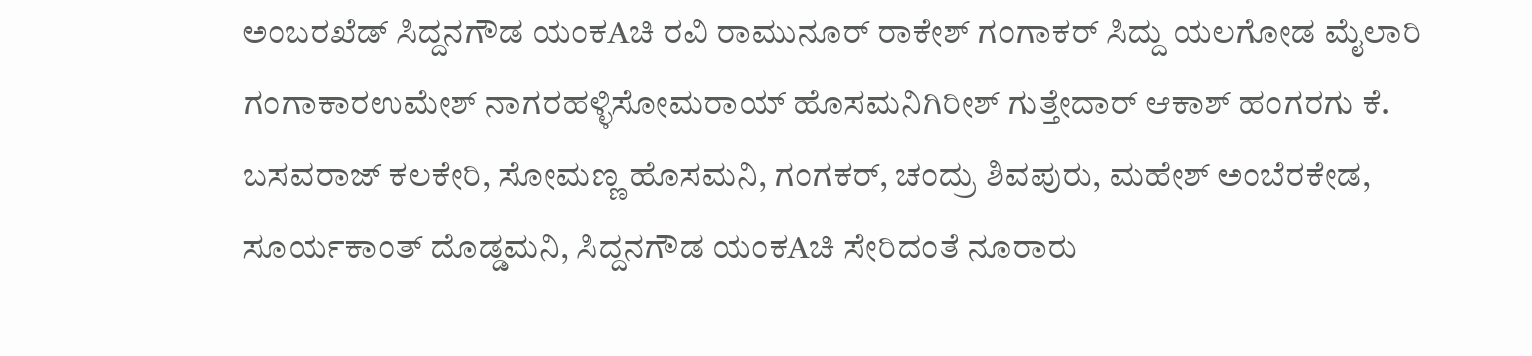ಅಂಬರಖೆಡ್ ಸಿದ್ದನಗೌಡ ಯಂಕAಚಿ ರವಿ ರಾಮುನೂರ್ ರಾಕೇಶ್ ಗಂಗಾಕರ್ ಸಿದ್ದು ಯಲಗೋಡ ಮೈಲಾರಿ ಗಂಗಾಕಾರಉಮೇಶ್ ನಾಗರಹಳ್ಳಿಸೋಮರಾಯ್ ಹೊಸಮನಿಗಿರೀಶ್ ಗುತ್ತೇದಾರ್ ಆಕಾಶ್ ಹಂಗರಗು ಕೆ. ಬಸವರಾಜ್ ಕಲಕೇರಿ, ಸೋಮಣ್ಣ ಹೊಸಮನಿ, ಗಂಗಕರ್, ಚಂದ್ರು ಶಿವಪುರು, ಮಹೇಶ್ ಅಂಬೆರಕೇಡ, ಸೂರ್ಯಕಾಂತ್ ದೊಡ್ಡಮನಿ, ಸಿದ್ದನಗೌಡ ಯಂಕAಚಿ ಸೇರಿದಂತೆ ನೂರಾರು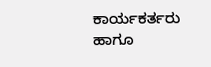ಕಾರ್ಯಕರ್ತರು ಹಾಗೂ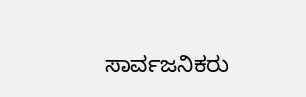ಸಾರ್ವಜನಿಕರು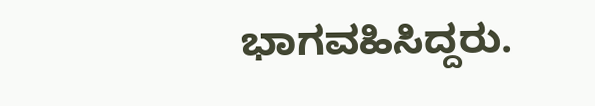ಭಾಗವಹಿಸಿದ್ದರು.